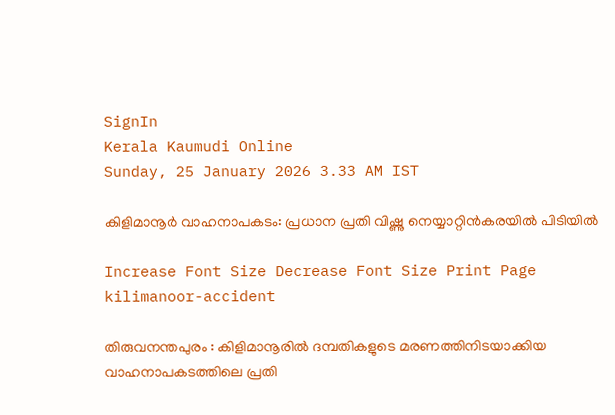SignIn
Kerala Kaumudi Online
Sunday, 25 January 2026 3.33 AM IST

കിളിമാനൂർ വാഹനാപകടം: പ്രധാന പ്രതി വിഷ്ണു നെയ്യാറ്റിൻകരയിൽ പിടിയിൽ

Increase Font Size Decrease Font Size Print Page
kilimanoor-accident

തിരുവനന്തപുരം : കിളിമാനൂരിൽ ദമ്പതികളുടെ മരണത്തിനിടയാക്കിയ വാഹനാപകടത്തിലെ പ്രതി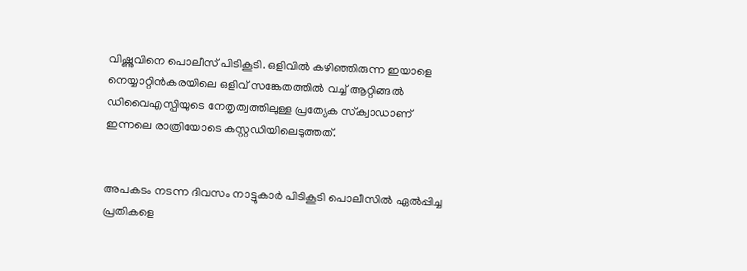വിഷ്ണുവിനെ പൊലീസ് പിടികൂടി. ഒളിവിൽ കഴിഞ്ഞിരുന്ന ഇയാളെ നെയ്യാറ്റിൻകരയിലെ ഒളിവ് സങ്കേതത്തിൽ വച്ച് ആറ്റിങ്ങൽ ഡിവൈഎസ്പിയുടെ നേതൃത്വത്തിലുള്ള പ്രത്യേക സ്‌ക്വാഡാണ് ഇന്നലെ രാത്രിയോടെ കസ്റ്റഡിയിലെടുത്തത്.


അപകടം നടന്ന ദിവസം നാട്ടുകാർ പിടികൂടി പൊലീസിൽ ഏൽപ്പിച്ച പ്രതികളെ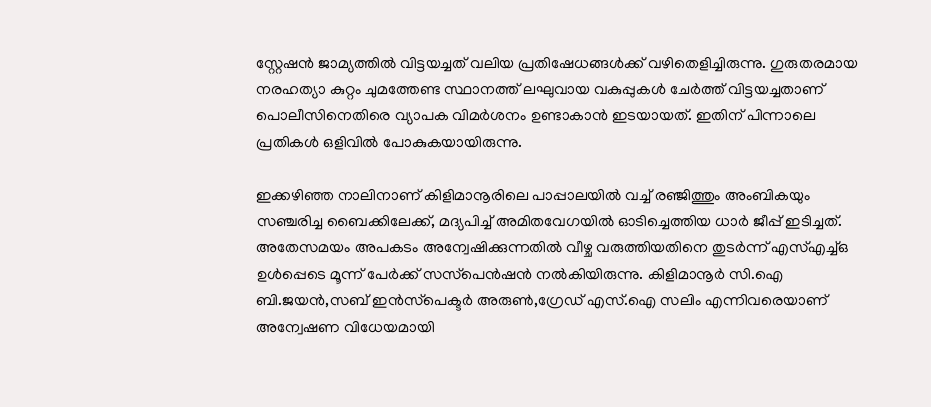സ്റ്റേഷൻ ജാമ്യത്തിൽ വിട്ടയച്ചത് വലിയ പ്രതിഷേധങ്ങൾക്ക് വഴിതെളിച്ചിരുന്നു. ഗുരുതരമായ നരഹത്യാ കുറ്റം ചുമത്തേണ്ട സ്ഥാനത്ത് ലഘുവായ വകുപ്പുകൾ ചേർത്ത് വിട്ടയച്ചതാണ് പൊലീസിനെതിരെ വ്യാപക വിമർശനം ഉണ്ടാകാൻ ഇടയായത്. ഇതിന് പിന്നാലെ പ്രതികൾ ഒളിവിൽ പോകുകയായിരുന്നു.

ഇക്കഴിഞ്ഞ നാലിനാണ് കിളിമാനൂരിലെ പാപ്പാലയിൽ വച്ച് രഞ്ജിത്തും അംബികയും സഞ്ചരിച്ച ബൈക്കിലേക്ക്, മദ്യപിച്ച് അമിതവേഗയിൽ ഓടിച്ചെത്തിയ ധാർ ജീപ്പ് ഇടിച്ചത്. അതേസമയം അപകടം അന്വേഷിക്കുന്നതിൽ വീഴ്ച വരുത്തിയതിനെ തുടർന്ന് എസ്എച്ച്ഒ ഉൾപ്പെടെ മൂന്ന് പേർക്ക് സസ്‌പെൻഷൻ നൽകിയിരുന്നു. കിളിമാനൂർ സി.ഐ ബി.ജയൻ,സബ് ഇൻസ്‌പെക്ടർ അരുൺ,ഗ്രേഡ് എസ്.ഐ സലിം എന്നിവരെയാണ് അന്വേഷണ വിധേയമായി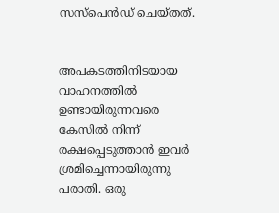സസ്‌പെൻഡ് ചെയ്തത്.


അപകടത്തിനിടയായ വാഹനത്തിൽ ഉണ്ടായിരുന്നവരെ കേസിൽ നിന്ന് രക്ഷപ്പെടുത്താൻ ഇവർ ശ്രമിച്ചെന്നായിരുന്നു പരാതി. ഒരു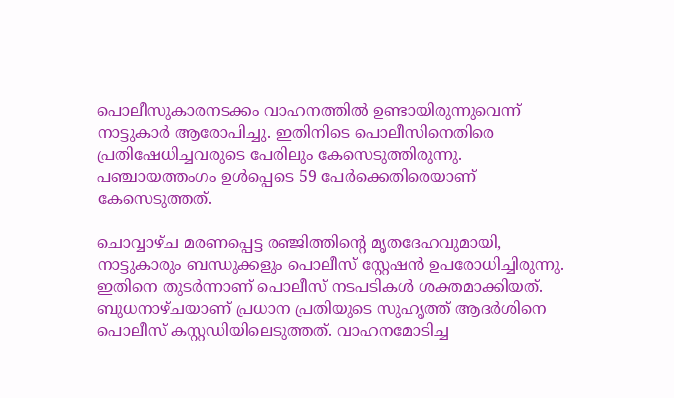പൊലീസുകാരനടക്കം വാഹനത്തിൽ ഉണ്ടായിരുന്നുവെന്ന് നാട്ടുകാർ ആരോപിച്ചു. ഇതിനിടെ പൊലീസിനെതിരെ പ്രതിഷേധിച്ചവരുടെ പേരിലും കേസെടുത്തിരുന്നു. പഞ്ചായത്തംഗം ഉൾപ്പെടെ 59 പേർക്കെതിരെയാണ് കേസെടുത്തത്.

ചൊവ്വാഴ്ച മരണപ്പെട്ട രഞ്ജിത്തിന്റെ മൃതദേഹവുമായി, നാട്ടുകാരും ബന്ധുക്കളും പൊലീസ് സ്റ്റേഷൻ ഉപരോധിച്ചിരുന്നു. ഇതിനെ തുടർന്നാണ് പൊലീസ് നടപടികൾ ശക്തമാക്കിയത്. ബുധനാഴ്ചയാണ് പ്രധാന പ്രതിയുടെ സുഹൃത്ത് ആദർശിനെ പൊലീസ് കസ്റ്റഡിയിലെടുത്തത്. വാഹനമോടിച്ച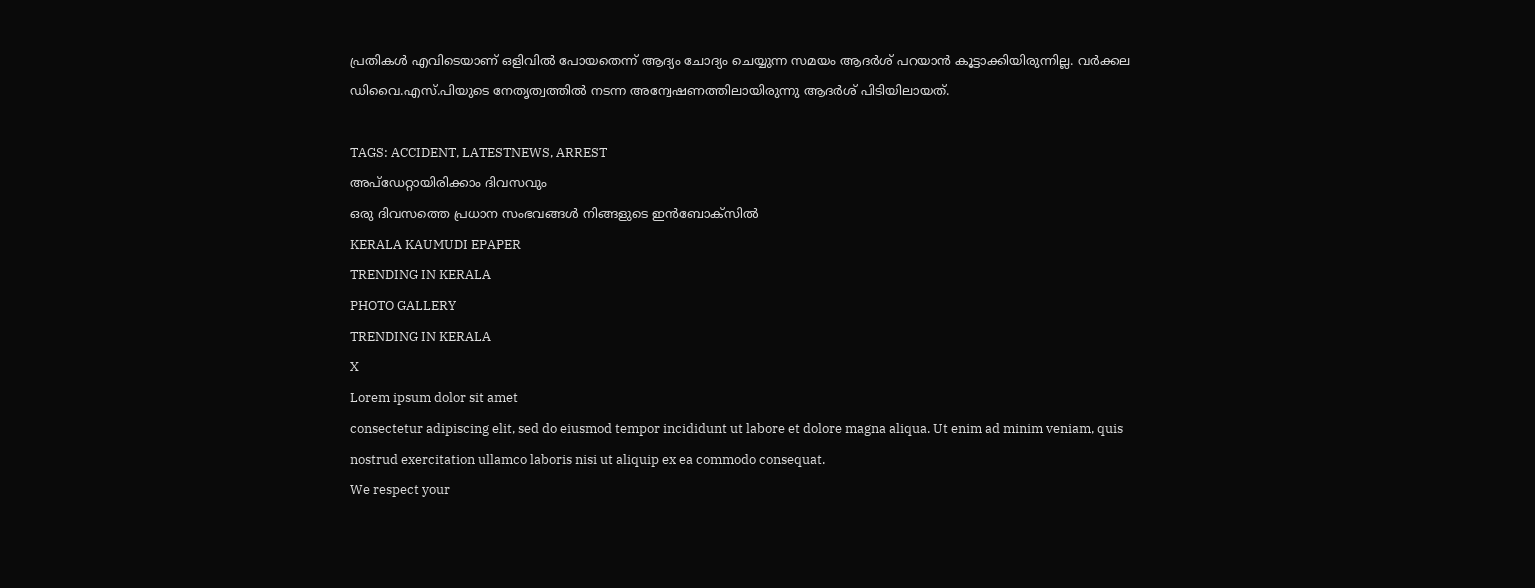പ്രതികൾ എവിടെയാണ് ഒളിവിൽ പോയതെന്ന് ആദ്യം ചോദ്യം ചെയ്യുന്ന സമയം ആദർശ് പറയാൻ കൂട്ടാക്കിയിരുന്നില്ല. വർക്കല ഡിവൈ.എസ്.പിയുടെ നേതൃത്വത്തിൽ നടന്ന അന്വേഷണത്തിലായിരുന്നു ആദർശ് പിടിയിലായത്.

TAGS: ACCIDENT, LATESTNEWS, ARREST
അപ്ഡേറ്റായിരിക്കാം ദിവസവും
ഒരു ദിവസത്തെ പ്രധാന സംഭവങ്ങൾ നിങ്ങളുടെ ഇൻബോക്സിൽ
KERALA KAUMUDI EPAPER
TRENDING IN KERALA
PHOTO GALLERY
TRENDING IN KERALA
X
Lorem ipsum dolor sit amet
consectetur adipiscing elit, sed do eiusmod tempor incididunt ut labore et dolore magna aliqua. Ut enim ad minim veniam, quis nostrud exercitation ullamco laboris nisi ut aliquip ex ea commodo consequat.
We respect your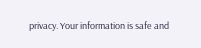privacy. Your information is safe and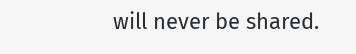will never be shared.